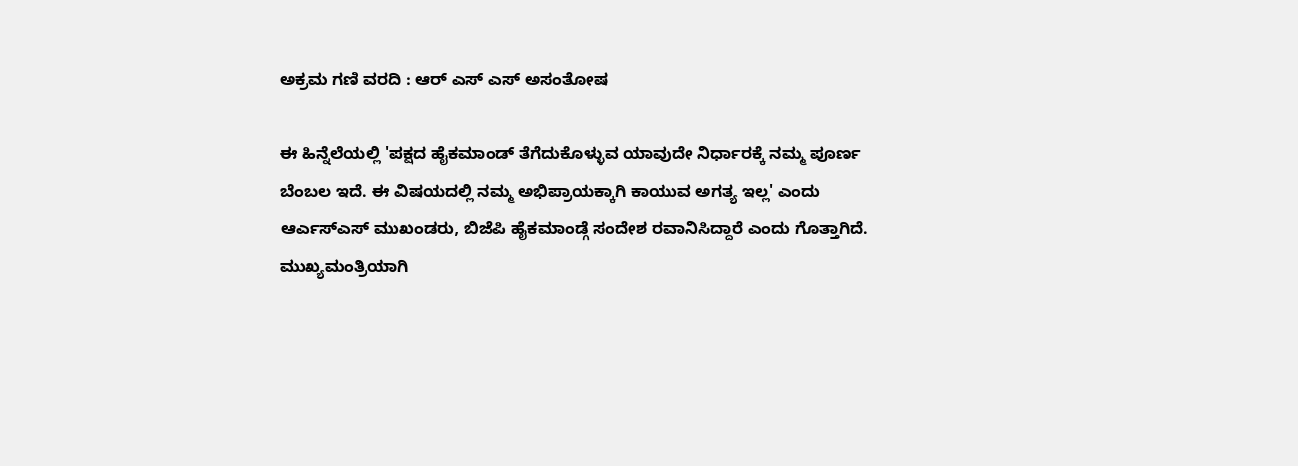ಅಕ್ರಮ ಗಣಿ ವರದಿ : ಆರ್ ಎಸ್ ಎಸ್ ಅಸಂತೋಷ

ಈ ಹಿನ್ನೆಲೆಯಲ್ಲಿ 'ಪಕ್ಷದ ಹೈಕಮಾಂಡ್ ತೆಗೆದುಕೊಳ್ಳುವ ಯಾವುದೇ ನಿರ್ಧಾರಕ್ಕೆ ನಮ್ಮ ಪೂರ್ಣ ಬೆಂಬಲ ಇದೆ. ಈ ವಿಷಯದಲ್ಲಿ ನಮ್ಮ ಅಭಿಪ್ರಾಯಕ್ಕಾಗಿ ಕಾಯುವ ಅಗತ್ಯ ಇಲ್ಲ' ಎಂದು ಆರ್ಎಸ್ಎಸ್ ಮುಖಂಡರು, ಬಿಜೆಪಿ ಹೈಕಮಾಂಡ್ಗೆ ಸಂದೇಶ ರವಾನಿಸಿದ್ದಾರೆ ಎಂದು ಗೊತ್ತಾಗಿದೆ.
ಮುಖ್ಯಮಂತ್ರಿಯಾಗಿ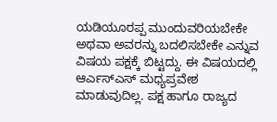ಯಡಿಯೂರಪ್ಪ ಮುಂದುವರಿಯಬೇಕೇ ಅಥವಾ ಅವರನ್ನು ಬದಲಿಸಬೇಕೇ ಎನ್ನುವ ವಿಷಯ ಪಕ್ಷಕ್ಕೆ ಬಿಟ್ಟದ್ದು. ಈ ವಿಷಯದಲ್ಲಿ ಆರ್ಎಸ್ಎಸ್ ಮಧ್ಯಪ್ರವೇಶ ಮಾಡುವುದಿಲ್ಲ. ಪಕ್ಷ ಹಾಗೂ ರಾಜ್ಯದ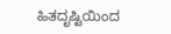ಹಿತದೃಷ್ಟಿಯಿಂದ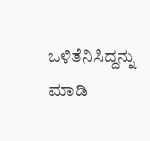ಒಳಿತೆನಿಸಿದ್ದನ್ನು ಮಾಡಿ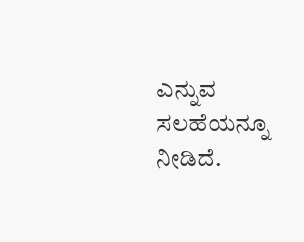ಎನ್ನುವ ಸಲಹೆಯನ್ನೂ ನೀಡಿದೆ.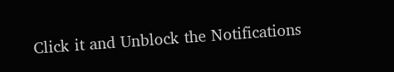Click it and Unblock the Notifications